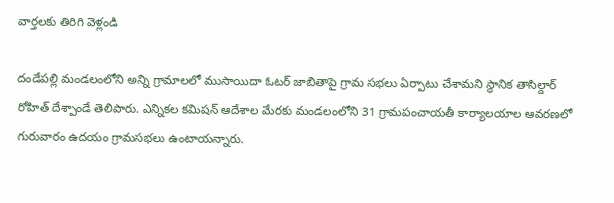వార్తలకు తిరిగి వెళ్లండి

దండేపల్లి మండలంలోని అన్ని గ్రామాలలో ముసాయిదా ఓటర్ జాబితాపై గ్రామ సభలు ఏర్పాటు చేశామని స్థానిక తాసిల్దార్ రోహిత్ దేశ్పాండే తెలిపారు. ఎన్నికల కమిషన్ ఆదేశాల మేరకు మండలంలోని 31 గ్రామపంచాయతీ కార్యాలయాల ఆవరణలో గురువారం ఉదయం గ్రామసభలు ఉంటాయన్నారు.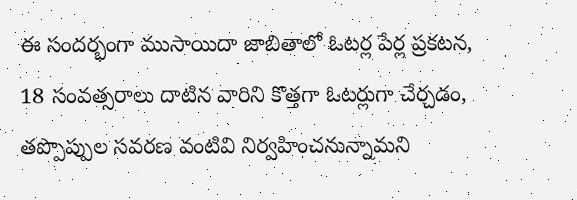ఈ సందర్భంగా ముసాయిదా జాబితాలో ఓటర్ల పేర్ల ప్రకటన, 18 సంవత్సరాలు దాటిన వారిని కొత్తగా ఓటర్లుగా చేర్చడం, తప్పొప్పుల సవరణ వంటివి నిర్వహించనున్నామని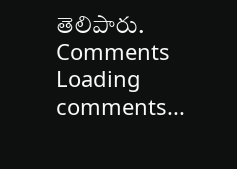తెలిపారు.
Comments
Loading comments...